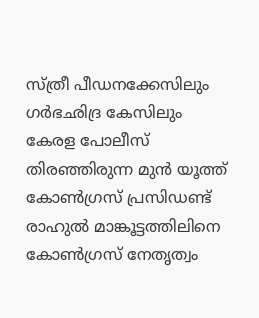സ്ത്രീ പീഡനക്കേസിലും ഗർഭഛിദ്ര കേസിലും കേരള പോലീസ് തിരഞ്ഞിരുന്ന മുൻ യൂത്ത് കോൺഗ്രസ് പ്രസിഡണ്ട് രാഹുൽ മാങ്കൂട്ടത്തിലിനെ കോൺഗ്രസ് നേതൃത്വം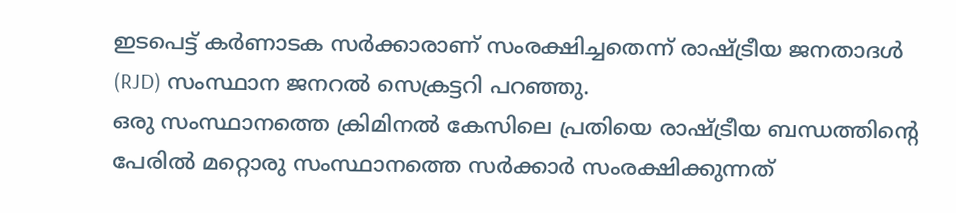ഇടപെട്ട് കർണാടക സർക്കാരാണ് സംരക്ഷിച്ചതെന്ന് രാഷ്ട്രീയ ജനതാദൾ (RJD) സംസ്ഥാന ജനറൽ സെക്രട്ടറി പറഞ്ഞു.
ഒരു സംസ്ഥാനത്തെ ക്രിമിനൽ കേസിലെ പ്രതിയെ രാഷ്ട്രീയ ബന്ധത്തിന്റെ പേരിൽ മറ്റൊരു സംസ്ഥാനത്തെ സർക്കാർ സംരക്ഷിക്കുന്നത്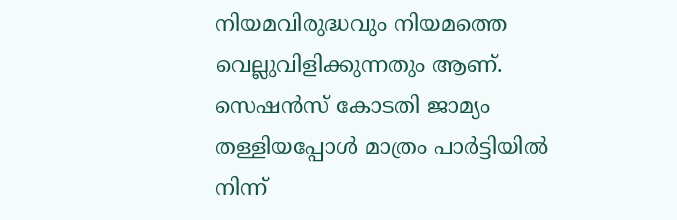നിയമവിരുദ്ധവും നിയമത്തെ വെല്ലുവിളിക്കുന്നതും ആണ്. സെഷൻസ് കോടതി ജാമ്യം തള്ളിയപ്പോൾ മാത്രം പാർട്ടിയിൽ നിന്ന്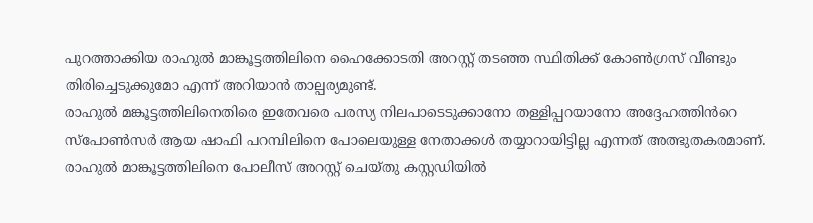പുറത്താക്കിയ രാഹുൽ മാങ്കൂട്ടത്തിലിനെ ഹൈക്കോടതി അറസ്റ്റ് തടഞ്ഞ സ്ഥിതിക്ക് കോൺഗ്രസ് വീണ്ടും തിരിച്ചെടുക്കുമോ എന്ന് അറിയാൻ താല്പര്യമുണ്ട്.
രാഹുൽ മങ്കൂട്ടത്തിലിനെതിരെ ഇതേവരെ പരസ്യ നിലപാടെടുക്കാനോ തള്ളിപ്പറയാനോ അദ്ദേഹത്തിൻറെ സ്പോൺസർ ആയ ഷാഫി പറമ്പിലിനെ പോലെയുള്ള നേതാക്കൾ തയ്യാറായിട്ടില്ല എന്നത് അത്ഭുതകരമാണ്.
രാഹുൽ മാങ്കൂട്ടത്തിലിനെ പോലീസ് അറസ്റ്റ് ചെയ്തു കസ്റ്റഡിയിൽ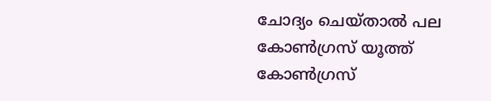ചോദ്യം ചെയ്താൽ പല കോൺഗ്രസ് യൂത്ത് കോൺഗ്രസ്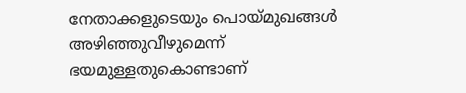നേതാക്കളുടെയും പൊയ്മുഖങ്ങൾ അഴിഞ്ഞുവീഴുമെന്ന് ഭയമുള്ളതുകൊണ്ടാണ്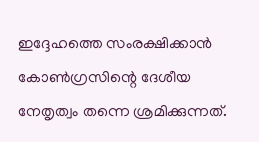ഇദ്ദേഹത്തെ സംരക്ഷിക്കാൻ കോൺഗ്രസിന്റെ ദേശീയ നേതൃത്വം തന്നെ ശ്രമിക്കുന്നത്.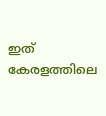ഇത് കേരളത്തിലെ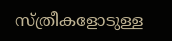സ്ത്രീകളോടുള്ള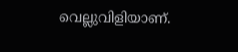വെല്ലുവിളിയാണ്.